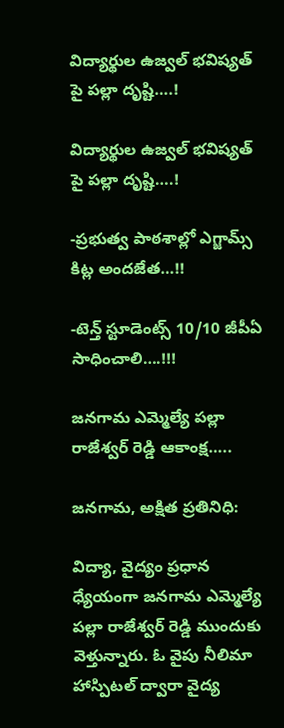విద్యార్థుల ఉజ్వల్ భవిష్యత్ పై పల్లా దృష్టి….!

విద్యార్థుల ఉజ్వల్ భవిష్యత్ పై పల్లా దృష్టి….!

-ప్రభుత్వ పాఠశాల్లో ఎగ్జామ్స్ కిట్ల అందజేత…!!

-టెన్త్ స్టూడెంట్స్ 10/10 జీపీఏ సాధించాలి….!!!

జనగామ ఎమ్మెల్యే పల్లా రాజేశ్వర్ రెడ్డి ఆకాంక్ష…..

జనగామ, అక్షిత ప్రతినిధి:

విద్యా, వైద్యం ప్రధాన ధ్యేయంగా జనగామ ఎమ్మెల్యే పల్లా రాజేశ్వర్ రెడ్డి ముందుకు వెళ్తున్నారు. ఓ వైపు నీలిమా హాస్పిటల్ ద్వారా వైద్య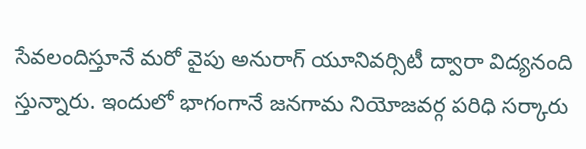సేవలందిస్తూనే మరో వైపు అనురాగ్ యూనివర్సిటీ ద్వారా విద్యనంది స్తున్నారు. ఇందులో భాగంగానే జనగామ నియోజవర్గ పరిధి సర్కారు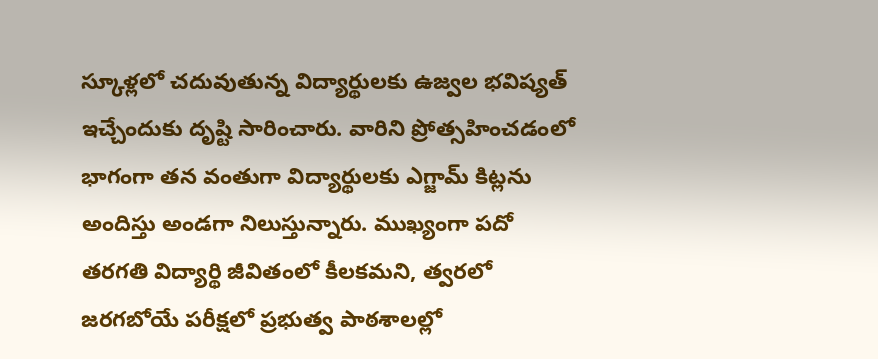స్కూళ్లలో చదువుతున్న విద్యార్థులకు ఉజ్వల భవిష్యత్ ఇచ్చేందుకు దృష్టి సారించారు. వారిని ప్రోత్సహించడంలో భాగంగా తన వంతుగా విద్యార్థులకు ఎగ్జామ్ కిట్లను అందిస్తు అండగా నిలుస్తున్నారు. ముఖ్యంగా పదో తరగతి విద్యార్థి జీవితంలో కీలకమని, త్వరలో జరగబోయే పరీక్షలో ప్రభుత్వ పాఠశాలల్లో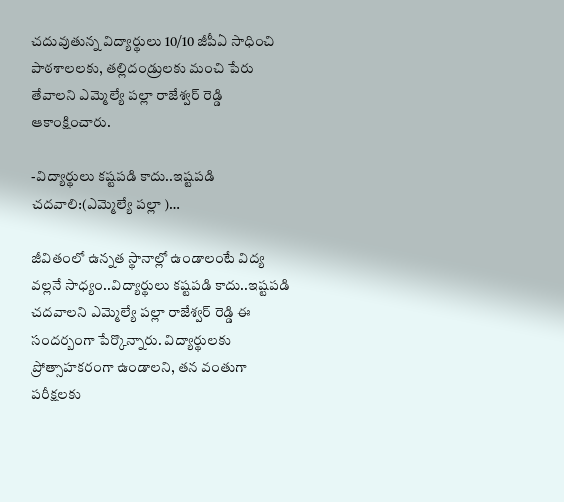చదువుతున్న విద్యార్థులు 10/10 జీపీఏ సాధించి పాఠశాలలకు, తల్లిదండ్రులకు మంచి పేరు తేవాలని ఎమ్మెల్యే పల్లా రాజేశ్వర్ రెడ్డి ఆకాంక్షించారు.

-విద్యార్థులు కష్టపడి కాదు..ఇష్టపడి చదవాలి:(ఎమ్మెల్యే పల్లా )…

జీవితంలో ఉన్నత స్థానాల్లో ఉండాలంటే విద్య వల్లనే సాధ్యం..విద్యార్థులు కష్టపడి కాదు..ఇష్టపడి చదవాలని ఎమ్మెల్యే పల్లా రాజేశ్వర్ రెడ్డి ఈ సందర్బంగా పేర్కొన్నారు. విద్యార్థులకు ప్రోత్సాహకరంగా ఉండాలని, తన వంతుగా పరీక్షలకు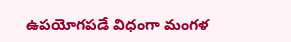ఉపయోగపడే విధంగా మంగళ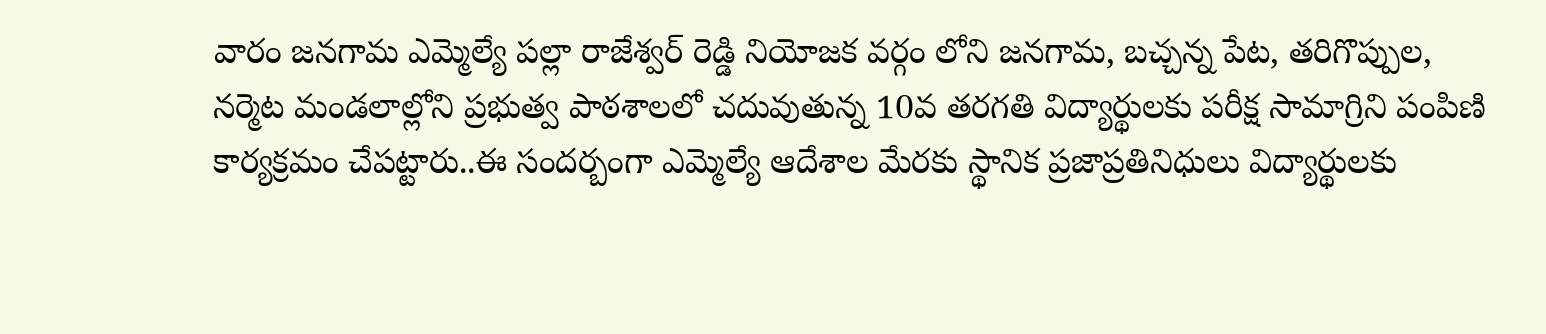వారం జనగామ ఎమ్మెల్యే పల్లా రాజేశ్వర్ రెడ్డి నియోజక వర్గం లోని జనగామ, బచ్చన్న పేట, తరిగొప్పుల, నర్మెట మండలాల్లోని ప్రభుత్వ పాఠశాలలో చదువుతున్న 10వ తరగతి విద్యార్థులకు పరీక్ష సామాగ్రిని పంపిణి కార్యక్రమం చేపట్టారు..ఈ సందర్బంగా ఎమ్మెల్యే ఆదేశాల మేరకు స్థానిక ప్రజాప్రతినిధులు విద్యార్థులకు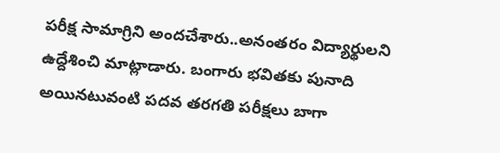పరీక్ష సామాగ్రిని అందచేశారు..అనంతరం విద్యార్థులని ఉద్దేశించి మాట్లాడారు. బంగారు భవితకు పునాది అయినటువంటి పదవ తరగతి పరీక్షలు బాగా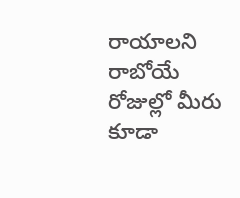రాయాలని రాబోయే రోజుల్లో మీరు కూడా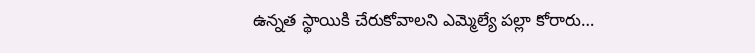ఉన్నత స్థాయికి చేరుకోవాలని ఎమ్మెల్యే పల్లా కోరారు…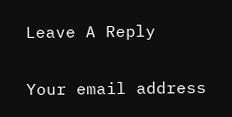Leave A Reply

Your email address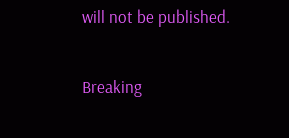will not be published.

Breaking